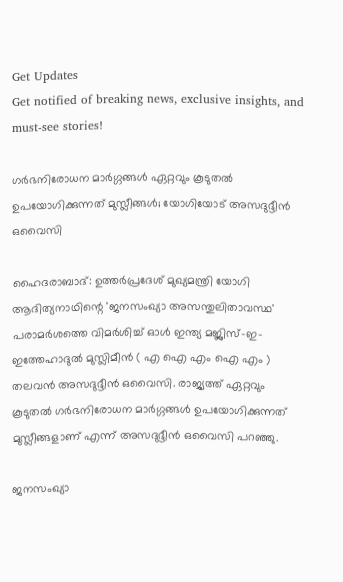Get Updates
Get notified of breaking news, exclusive insights, and must-see stories!

ഗര്‍ഭനിരോധന മാര്‍ഗ്ഗങ്ങള്‍ ഏറ്റവും കൂടുതല്‍ ഉപയോഗിക്കുന്നത് മുസ്ലീങ്ങള്‍; യോഗിയോട് അസദുദ്ദീന്‍ ഒവൈസി

ഹൈദരാബാദ്: ഉത്തര്‍പ്രദേശ് മുഖ്യമന്ത്രി യോഗി ആദിത്യനാഥിന്റെ 'ജനസംഖ്യാ അസന്തുലിതാവസ്ഥ' പരാമര്‍ശത്തെ വിമര്‍ശിച്ച് ഓള്‍ ഇന്ത്യ മജ്ലിസ്-ഇ-ഇത്തേഹാദുല്‍ മുസ്ലിമീന്‍ ( എ ഐ എം ഐ എം ) തലവന്‍ അസദുദ്ദീന്‍ ഒവൈസി. രാജ്യത്ത് ഏറ്റവും കൂടുതല്‍ ഗര്‍ഭനിരോധന മാര്‍ഗ്ഗങ്ങള്‍ ഉപയോഗിക്കുന്നത് മുസ്ലീങ്ങളാണ് എന്ന് അസദുദ്ദീന്‍ ഒവൈസി പറഞ്ഞു.

ജനസംഖ്യാ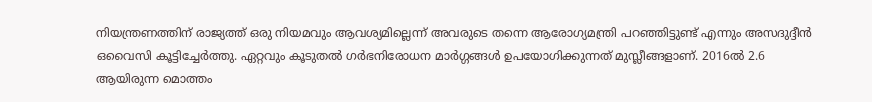നിയന്ത്രണത്തിന് രാജ്യത്ത് ഒരു നിയമവും ആവശ്യമില്ലെന്ന് അവരുടെ തന്നെ ആരോഗ്യമന്ത്രി പറഞ്ഞിട്ടുണ്ട് എന്നും അസദുദ്ദീന്‍ ഒവൈസി കൂട്ടിച്ചേര്‍ത്തു. ഏറ്റവും കൂടുതല്‍ ഗര്‍ഭനിരോധന മാര്‍ഗ്ഗങ്ങള്‍ ഉപയോഗിക്കുന്നത് മുസ്ലീങ്ങളാണ്. 2016ല്‍ 2.6 ആയിരുന്ന മൊത്തം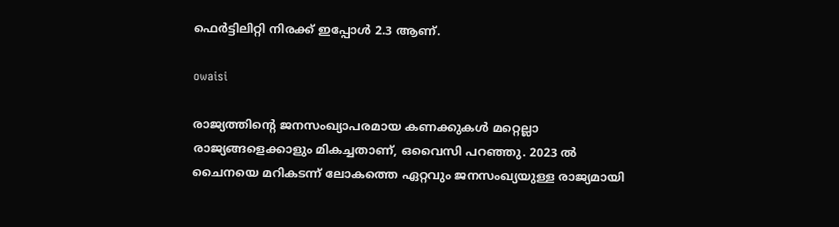ഫെര്‍ട്ടിലിറ്റി നിരക്ക് ഇപ്പോള്‍ 2.3 ആണ്.

owaisi

രാജ്യത്തിന്റെ ജനസംഖ്യാപരമായ കണക്കുകള്‍ മറ്റെല്ലാ രാജ്യങ്ങളെക്കാളും മികച്ചതാണ്, ഒവൈസി പറഞ്ഞു. 2023 ല്‍ ചൈനയെ മറികടന്ന് ലോകത്തെ ഏറ്റവും ജനസംഖ്യയുള്ള രാജ്യമായി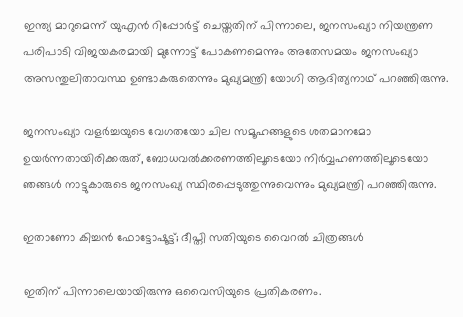ഇന്ത്യ മാറുമെന്ന് യുഎന്‍ റിപ്പോര്‍ട്ട് ചെയ്തതിന് പിന്നാലെ, ജനസംഖ്യാ നിയന്ത്രണ പരിപാടി വിജയകരമായി മുന്നോട്ട് പോകണമെന്നും അതേസമയം ജനസംഖ്യാ അസന്തുലിതാവസ്ഥ ഉണ്ടാകരുതെന്നും മുഖ്യമന്ത്രി യോഗി ആദിത്യനാഥ് പറഞ്ഞിരുന്നു.

ജനസംഖ്യാ വളര്‍ച്ചയുടെ വേഗതയോ ചില സമൂഹങ്ങളുടെ ശതമാനമോ ഉയര്‍ന്നതായിരിക്കരുത്, ബോധവല്‍ക്കരണത്തിലൂടെയോ നിര്‍വ്വഹണത്തിലൂടെയോ ഞങ്ങള്‍ നാട്ടുകാരുടെ ജനസംഖ്യ സ്ഥിരപ്പെടുത്തുന്നുവെന്നും മുഖ്യമന്ത്രി പറഞ്ഞിരുന്നു.

ഇതാണോ കിച്ചന്‍ ഫോട്ടോഷൂട്ട്; ദീപ്തി സതിയുടെ വൈറല്‍ ചിത്രങ്ങള്‍

ഇതിന് പിന്നാലെയായിരുന്നു ഒവൈസിയുടെ പ്രതികരണം.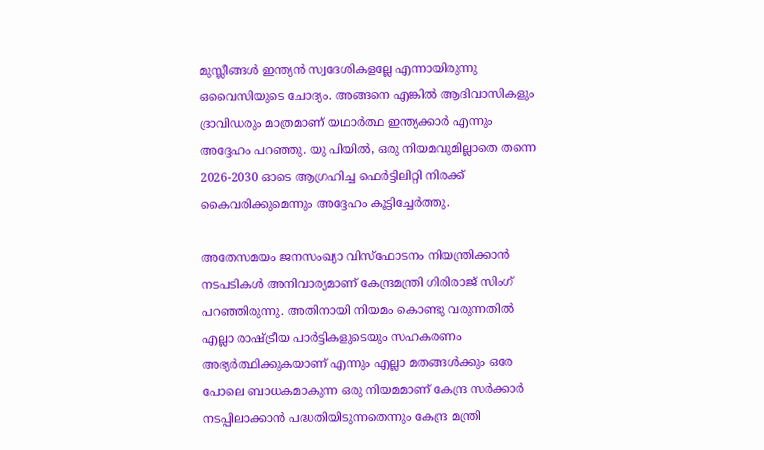മുസ്ലീങ്ങള്‍ ഇന്ത്യന്‍ സ്വദേശികളല്ലേ എന്നായിരുന്നു ഒവൈസിയുടെ ചോദ്യം. അങ്ങനെ എങ്കില്‍ ആദിവാസികളും ദ്രാവിഡരും മാത്രമാണ് യഥാര്‍ത്ഥ ഇന്ത്യക്കാര്‍ എന്നും അദ്ദേഹം പറഞ്ഞു. യു പിയില്‍, ഒരു നിയമവുമില്ലാതെ തന്നെ 2026-2030 ഓടെ ആഗ്രഹിച്ച ഫെര്‍ട്ടിലിറ്റി നിരക്ക് കൈവരിക്കുമെന്നും അദ്ദേഹം കൂട്ടിച്ചേര്‍ത്തു.

അതേസമയം ജനസംഖ്യാ വിസ്‌ഫോടനം നിയന്ത്രിക്കാന്‍ നടപടികള്‍ അനിവാര്യമാണ് കേന്ദ്രമന്ത്രി ഗിരിരാജ് സിംഗ് പറഞ്ഞിരുന്നു. അതിനായി നിയമം കൊണ്ടു വരുന്നതില്‍ എല്ലാ രാഷ്ട്രീയ പാര്‍ട്ടികളുടെയും സഹകരണം അഭ്യര്‍ത്ഥിക്കുകയാണ് എന്നും എല്ലാ മതങ്ങള്‍ക്കും ഒരേ പോലെ ബാധകമാകുന്ന ഒരു നിയമമാണ് കേന്ദ്ര സര്‍ക്കാര്‍ നടപ്പിലാക്കാന്‍ പദ്ധതിയിടുന്നതെന്നും കേന്ദ്ര മന്ത്രി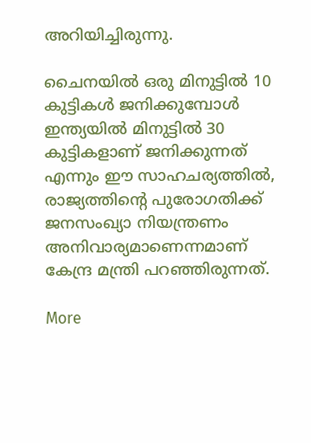അറിയിച്ചിരുന്നു.

ചൈനയില്‍ ഒരു മിനുട്ടില്‍ 10 കുട്ടികള്‍ ജനിക്കുമ്പോള്‍ ഇന്ത്യയില്‍ മിനുട്ടില്‍ 30 കുട്ടികളാണ് ജനിക്കുന്നത് എന്നും ഈ സാഹചര്യത്തില്‍, രാജ്യത്തിന്റെ പുരോഗതിക്ക് ജനസംഖ്യാ നിയന്ത്രണം അനിവാര്യമാണെന്നമാണ് കേന്ദ്ര മന്ത്രി പറഞ്ഞിരുന്നത്.

More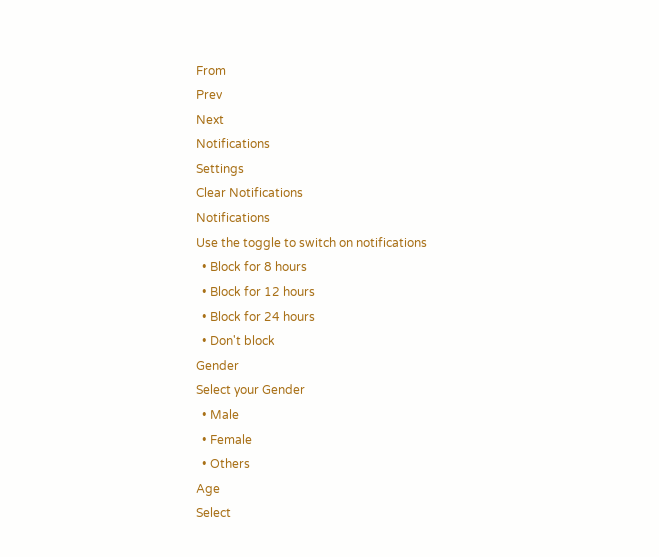From
Prev
Next
Notifications
Settings
Clear Notifications
Notifications
Use the toggle to switch on notifications
  • Block for 8 hours
  • Block for 12 hours
  • Block for 24 hours
  • Don't block
Gender
Select your Gender
  • Male
  • Female
  • Others
Age
Select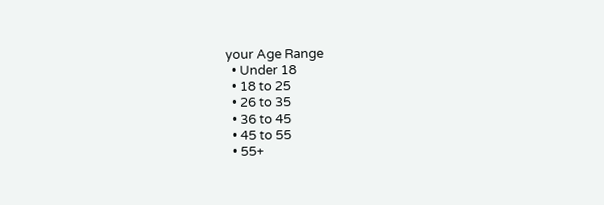your Age Range
  • Under 18
  • 18 to 25
  • 26 to 35
  • 36 to 45
  • 45 to 55
  • 55+